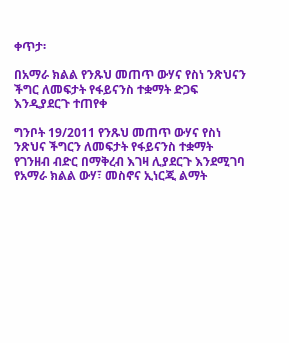ቀጥታ፡

በአማራ ክልል የንጹህ መጠጥ ውሃና የስነ ንጽህናን ችግር ለመፍታት የፋይናንስ ተቋማት ድጋፍ እንዲያደርጉ ተጠየቀ

ግንቦት 19/2011 የንጹህ መጠጥ ውሃና የስነ ንጽህና ችግርን ለመፍታት የፋይናንስ ተቋማት የገንዘብ ብድር በማቅረብ እገዛ ሊያደርጉ እንደሚገባ የአማራ ክልል ውሃ፣ መስኖና ኢነርጂ ልማት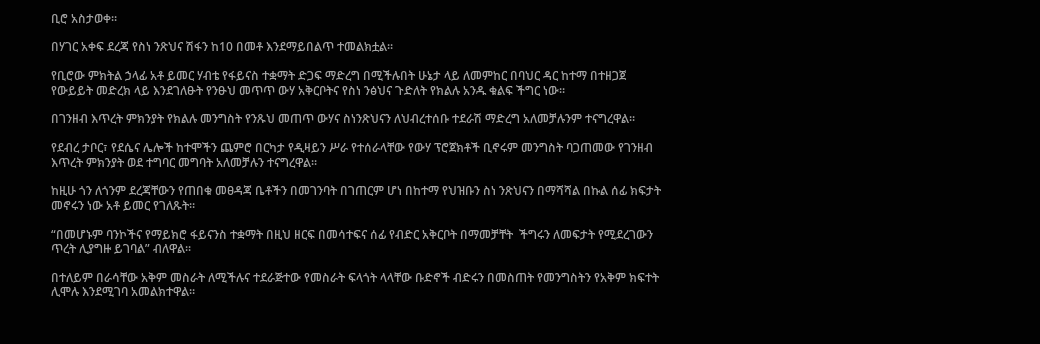ቢሮ አስታወቀ።

በሃገር አቀፍ ደረጃ የስነ ንጽህና ሽፋን ከ10 በመቶ እንደማይበልጥ ተመልክቷል፡፡

የቢሮው ምክትል ኃላፊ አቶ ይመር ሃብቴ የፋይናስ ተቋማት ድጋፍ ማድረግ በሚችሉበት ሁኔታ ላይ ለመምከር በባህር ዳር ከተማ በተዘጋጀ የውይይት መድረክ ላይ እንደገለፁት የንፁህ መጥጥ ውሃ አቅርቦትና የስነ ንፅህና ጉድለት የክልሉ አንዱ ቁልፍ ችግር ነው፡፡

በገንዘብ እጥረት ምክንያት የክልሉ መንግስት የንጹህ መጠጥ ውሃና ስነንጽህናን ለህብረተሰቡ ተደራሽ ማድረግ አለመቻሉንም ተናግረዋል፡፡

የደብረ ታቦር፣ የደሴና ሌሎች ከተሞችን ጨምሮ በርካታ የዲዛይን ሥራ የተሰራላቸው የውሃ ፕሮጀክቶች ቢኖሩም መንግስት ባጋጠመው የገንዘብ እጥረት ምክንያት ወደ ተግባር መግባት አለመቻሉን ተናግረዋል፡፡

ከዚሁ ጎን ለጎንም ደረጃቸውን የጠበቁ መፀዳጃ ቤቶችን በመገንባት በገጠርም ሆነ በከተማ የህዝቡን ስነ ንጽህናን በማሻሻል በኩል ሰፊ ክፍታት መኖሩን ነው አቶ ይመር የገለጹት።

“በመሆኑም ባንኮችና የማይክሮ ፋይናንስ ተቋማት በዚህ ዘርፍ በመሳተፍና ሰፊ የብድር አቅርቦት በማመቻቸት  ችግሩን ለመፍታት የሚደረገውን ጥረት ሊያግዙ ይገባል” ብለዋል፡፡

በተለይም በራሳቸው አቅም መስራት ለሚችሉና ተደራጅተው የመስራት ፍላጎት ላላቸው ቡድኖች ብድሩን በመስጠት የመንግስትን የአቅም ክፍተት ሊሞሉ እንደሚገባ አመልክተዋል።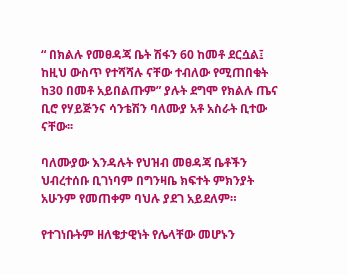“ በክልሉ የመፀዳጃ ቤት ሽፋን 60 ከመቶ ደርሷል፤ ከዚህ ውስጥ የተሻሻሉ ናቸው ተብለው የሚጠበቁት ከ30 በመቶ አይበልጡም” ያሉት ደግሞ የክልሉ ጤና ቢሮ የሃይጅንና ሳንቴሽን ባለሙያ አቶ አስራት ቢተው ናቸው፡፡

ባለሙያው እንዳሉት የህዝብ መፀዳጃ ቤቶችን ህብረተሰቡ ቢገነባም በግንዛቤ ክፍተት ምክንያት አሁንም የመጠቀም ባህሉ ያደገ አይደለም።

የተገነቡትም ዘለቄታዊነት የሌላቸው መሆኑን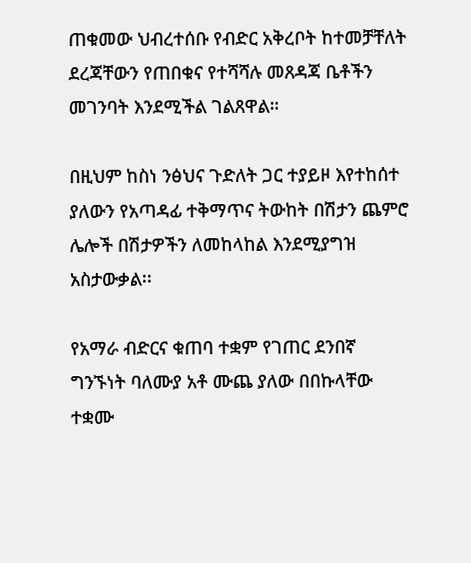ጠቁመው ህብረተሰቡ የብድር አቅረቦት ከተመቻቸለት ደረጃቸውን የጠበቁና የተሻሻሉ መጸዳጃ ቤቶችን መገንባት እንደሚችል ገልጸዋል።

በዚህም ከስነ ንፅህና ጉድለት ጋር ተያይዞ እየተከሰተ ያለውን የአጣዳፊ ተቅማጥና ትውከት በሽታን ጨምሮ ሌሎች በሽታዎችን ለመከላከል እንደሚያግዝ አስታውቃል፡፡

የአማራ ብድርና ቁጠባ ተቋም የገጠር ደንበኛ ግንኙነት ባለሙያ አቶ ሙጨ ያለው በበኩላቸው ተቋሙ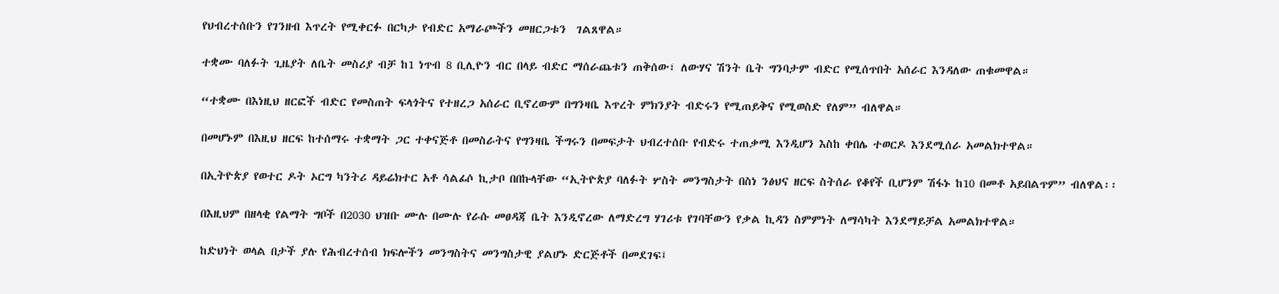የህብረተሰቡን የገንዘብ እጥረት የሚቀርፉ በርካታ የብድር አማራጮችን መዘርጋቱን  ገልጸዋል።

ተቋሙ ባለፉት ጊዜያት ለቤት መስሪያ ብቻ ከ1 ነጥብ 8 ቢሊዮን ብር በላይ ብድር ማሰራጨቱን ጠቅሰው፣ ለውሃና ሽንት ቤት ግንባታም ብድር የሚሰጥበት አሰራር እንዳለው ጠቁመዋል።

“ተቋሙ በእነዚህ ዘርፎች ብድር የመስጠት ፍላጎትና የተዘረጋ አሰራር ቢኖረውም በግንዛቤ እጥረት ምክንያት ብድሩን የሚጠይቅና የሚወስድ የለም” ብለዋል።

በመሆኑም በእዚህ ዘርፍ ከተሰማሩ ተቋማት ጋር ተቀናጅቶ በመስራትና የግንዛቤ ችግሩን በመፍታት ህብረተሰቡ የብድሩ ተጠቃሚ እንዲሆን እስከ ቀበሌ ተወርዶ እንደሚሰራ አመልክተዋል።

በኢትዮጵያ የወተር ዶት ኦርግ ካንትሪ ዳይሬክተር አቶ ሳልፊሶ ኪታቦ በበኩላቸው “ኢትዮጵያ ባለፉት ሦስት መንግስታት በስነ ንፅህና ዘርፍ ስትሰራ የቆየች ቢሆንም ሽፋኑ ከ10 በመቶ አይበልጥም” ብለዋል፡፡

በእዚህም በዘላቂ የልማት ግቦች በ2030 ህዝቡ ሙሉ በሙሉ የራሱ መፀዳጃ ቤት እንዲኖረው ለማድረግ ሃገሪቱ የገባቸውን የቃል ኪዳን ስምምነት ለማሳካት እንደማይቻል አመልክተዋል።

ከድህነት ወላል በታች ያሉ የሕብረተሰብ ክፍሎችን መንግስትና መንግስታዊ ያልሆኑ ድርጅቶች በመደገፍ፤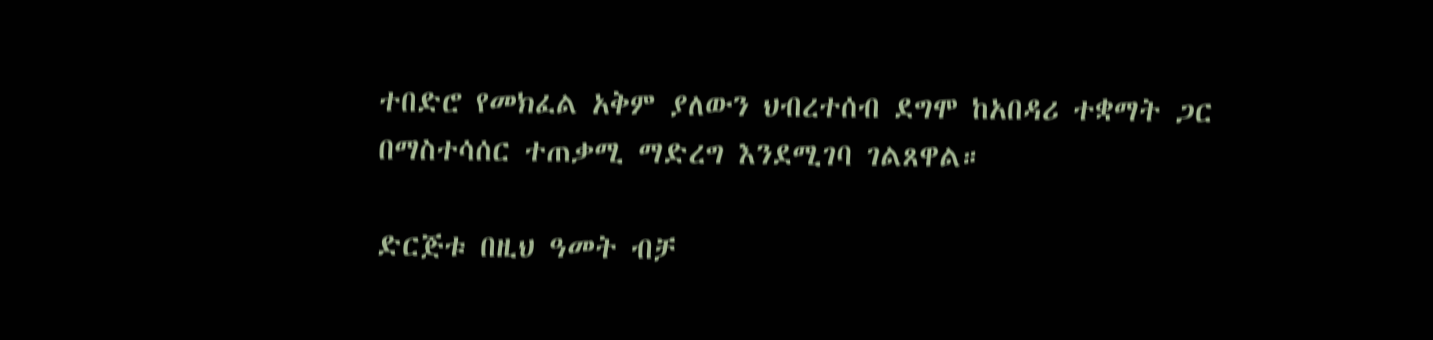ተበድሮ የመክፈል አቅም ያለውን ህብረተሰብ ደግሞ ከአበዳሪ ተቋማት ጋር በማስተሳሰር ተጠቃሚ ማድረግ እንደሚገባ ገልጸዋል።

ድርጅቱ በዚህ ዓመት ብቻ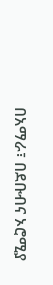በአማራ፣ በደቡብና ኦሮሚያ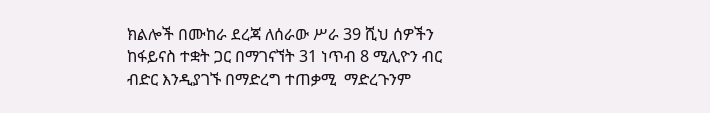ክልሎች በሙከራ ደረጃ ለሰራው ሥራ 39 ሺህ ሰዎችን ከፋይናስ ተቋት ጋር በማገናኘት 31 ነጥብ 8 ሚሊዮን ብር ብድር እንዲያገኙ በማድረግ ተጠቃሚ  ማድረጉንም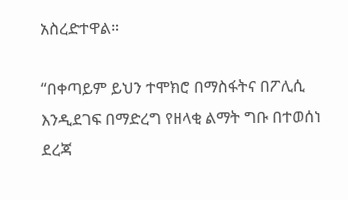አስረድተዋል።

“በቀጣይም ይህን ተሞክሮ በማስፋትና በፖሊሲ እንዲደገፍ በማድረግ የዘላቂ ልማት ግቡ በተወሰነ ደረጃ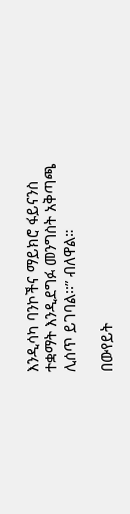እንዲሳካ ባንኮችና ማይክሮ ፋይናንስ ተቋማት እንዲደግፉ መንግስት አቅጣጫ ሊሰጥ ይገባል፡፡” ብለዋል።

በውየይት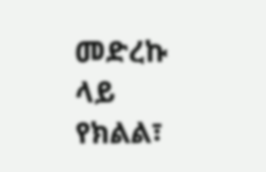መድረኩ ላይ  የክልል፣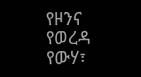የዞንና የወረዳ የውሃ፣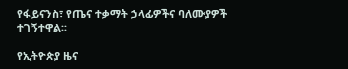የፋይናንስ፣ የጤና ተቃማት ኃላፊዎችና ባለሙያዎች ተገኝተዋል፡፡

የኢትዮጵያ ዜና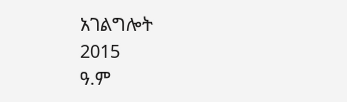አገልግሎት
2015
ዓ.ም